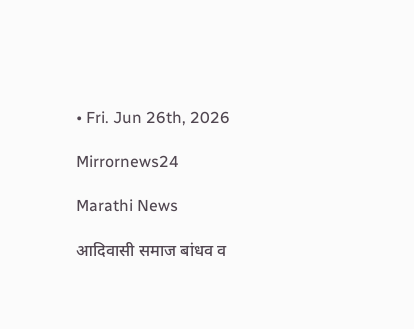• Fri. Jun 26th, 2026

Mirrornews24

Marathi News

आदिवासी समाज बांधव व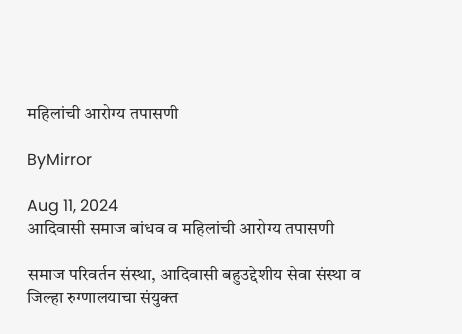महिलांची आरोग्य तपासणी

ByMirror

Aug 11, 2024
आदिवासी समाज बांधव व महिलांची आरोग्य तपासणी

समाज परिवर्तन संस्था, आदिवासी बहुउद्देशीय सेवा संस्था व जिल्हा रुग्णालयाचा संयुक्त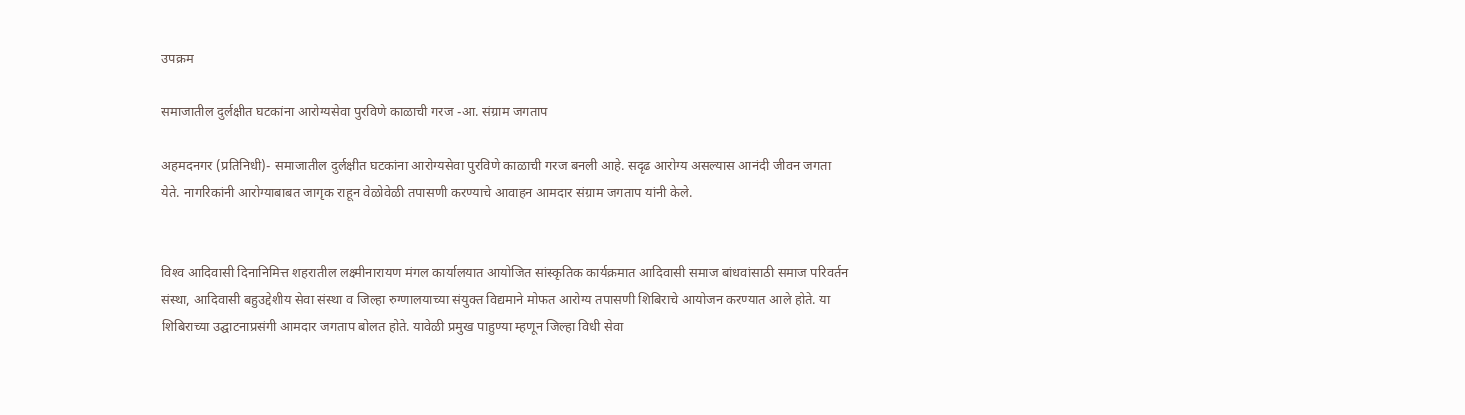उपक्रम

समाजातील दुर्लक्षीत घटकांना आरोग्यसेवा पुरविणे काळाची गरज -आ. संग्राम जगताप

अहमदनगर (प्रतिनिधी)- समाजातील दुर्लक्षीत घटकांना आरोग्यसेवा पुरविणे काळाची गरज बनली आहे. सदृढ आरोग्य असल्यास आनंदी जीवन जगता येते. नागरिकांनी आरोग्याबाबत जागृक राहून वेळोवेळी तपासणी करण्याचे आवाहन आमदार संग्राम जगताप यांनी केले.


विश्‍व आदिवासी दिनानिमित्त शहरातील लक्ष्मीनारायण मंगल कार्यालयात आयोजित सांस्कृतिक कार्यक्रमात आदिवासी समाज बांधवांसाठी समाज परिवर्तन संस्था, आदिवासी बहुउद्देशीय सेवा संस्था व जिल्हा रुग्णालयाच्या संयुक्त विद्यमाने मोफत आरोग्य तपासणी शिबिराचे आयोजन करण्यात आले होते. या शिबिराच्या उद्घाटनाप्रसंगी आमदार जगताप बोलत होते. यावेळी प्रमुख पाहुण्या म्हणून जिल्हा विधी सेवा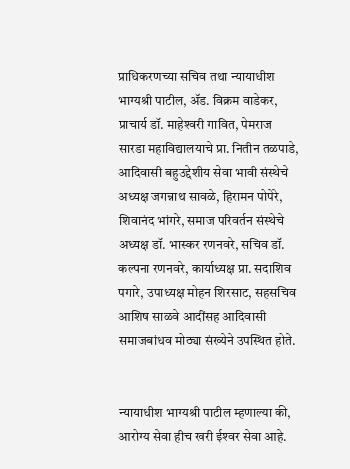प्राधिकरणच्या सचिव तथा न्यायाधीश भाग्यश्री पाटील, ॲड. विक्रम वाडेकर, प्राचार्य डॉ. माहेश्‍वरी गावित, पेमराज सारडा महाविद्यालयाचे प्रा. नितीन तळपाडे, आदिवासी बहुउद्देशीय सेवा भावी संस्थेचे अध्यक्ष जगन्नाथ सावळे, हिरामन पोपेरे, शिवानंद भांगरे, समाज परिवर्तन संस्थेचे अध्यक्ष डॉ. भास्कर रणनवरे, सचिव डॉ. कल्पना रणनवरे, कार्याध्यक्ष प्रा. सदाशिव पगारे, उपाध्यक्ष मोहन शिरसाट, सहसचिव आशिष साळवे आदींसह आदिवासी समाजबांधव मोठ्या संख्येने उपस्थित होते.


न्यायाधीश भाग्यश्री पाटील म्हणाल्या की, आरोग्य सेवा हीच खरी ईश्‍वर सेवा आहे.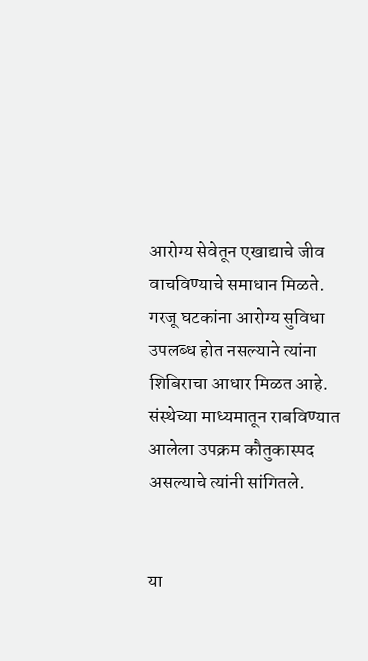आरोग्य सेवेतून एखाद्याचे जीव वाचविण्याचे समाधान मिळते. गरजू घटकांना आरोग्य सुविधा उपलब्ध होत नसल्याने त्यांना शिबिराचा आधार मिळत आहे. संस्थेच्या माध्यमातून राबविण्यात आलेला उपक्रम कौतुकास्पद असल्याचे त्यांनी सांगितले.


या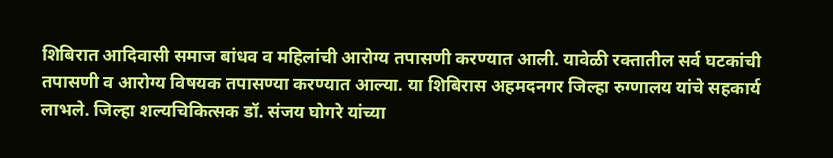शिबिरात आदिवासी समाज बांधव व महिलांची आरोग्य तपासणी करण्यात आली. यावेळी रक्तातील सर्व घटकांची तपासणी व आरोग्य विषयक तपासण्या करण्यात आल्या. या शिबिरास अहमदनगर जिल्हा रुग्णालय यांचे सहकार्य लाभले. जिल्हा शल्यचिकित्सक डॉ. संजय घोगरे यांच्या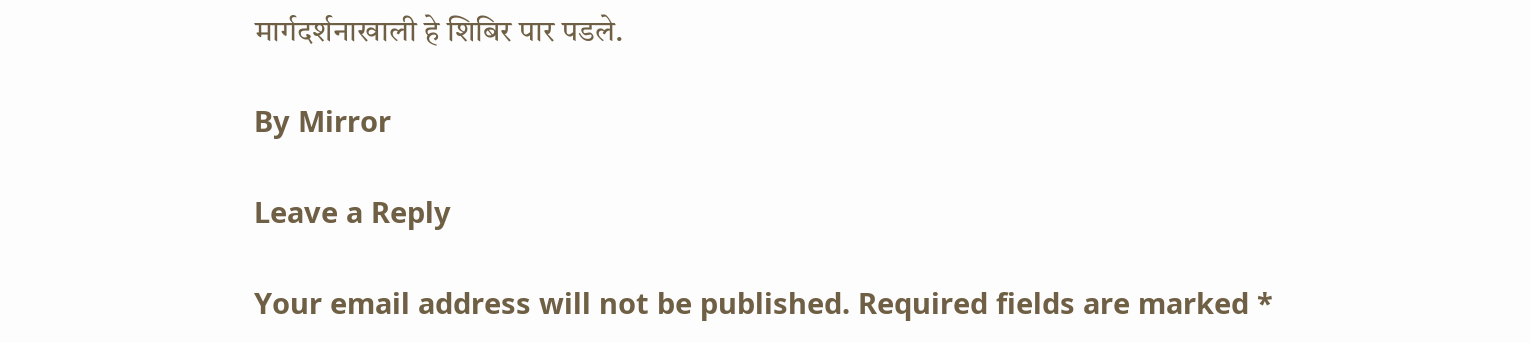मार्गदर्शनाखाली हे शिबिर पार पडले.

By Mirror

Leave a Reply

Your email address will not be published. Required fields are marked *